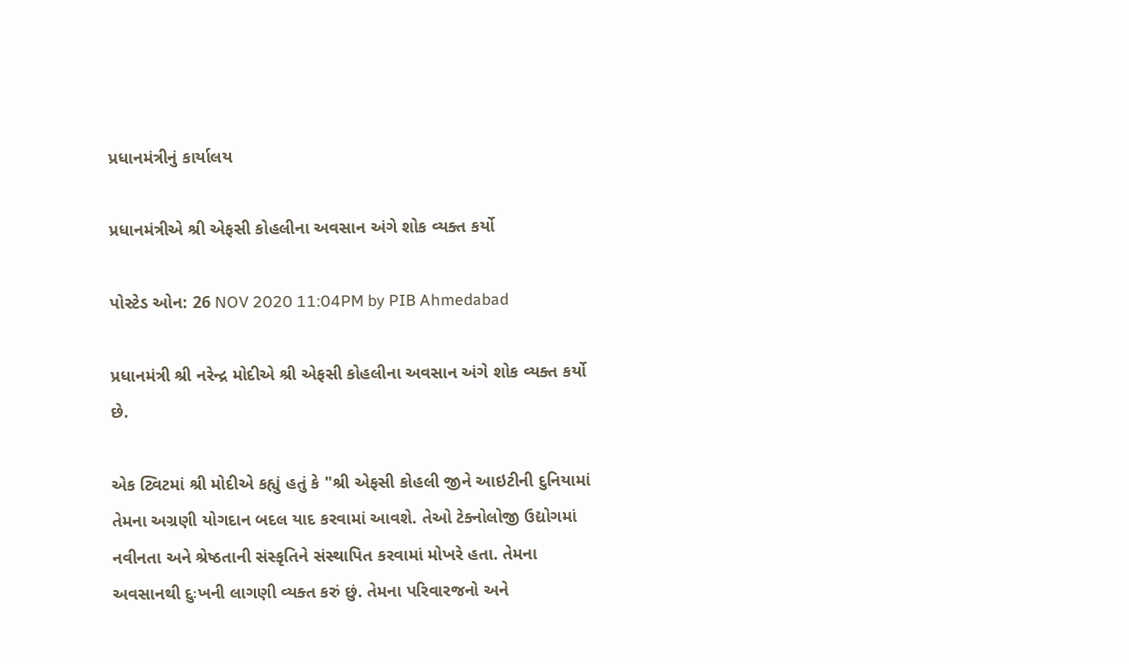પ્રધાનમંત્રીનું કાર્યાલય

પ્રધાનમંત્રીએ શ્રી એફસી કોહલીના અવસાન અંગે શોક વ્યક્ત કર્યો

પોસ્ટેડ ઓન: 26 NOV 2020 11:04PM by PIB Ahmedabad

પ્રધાનમંત્રી શ્રી નરેન્દ્ર મોદીએ શ્રી એફસી કોહલીના અવસાન અંગે શોક વ્યક્ત કર્યો છે.

એક ટ્વિટમાં શ્રી મોદીએ કહ્યું હતું કે "શ્રી એફસી કોહલી જીને આઇટીની દુનિયામાં તેમના અગ્રણી યોગદાન બદલ યાદ કરવામાં આવશે. તેઓ ટેક્નોલોજી ઉદ્યોગમાં નવીનતા અને શ્રેષ્ઠતાની સંસ્કૃતિને સંસ્થાપિત કરવામાં મોખરે હતા. તેમના અવસાનથી દુઃખની લાગણી વ્યક્ત કરું છું. તેમના પરિવારજનો અને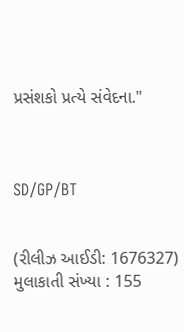પ્રસંશકો પ્રત્યે સંવેદના."



SD/GP/BT


(રીલીઝ આઈડી: 1676327) મુલાકાતી સંખ્યા : 155